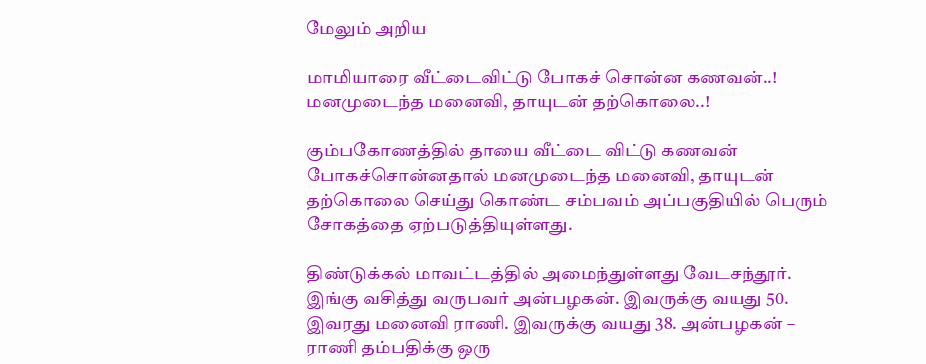மேலும் அறிய

மாமியாரை வீட்டைவிட்டு போகச் சொன்ன கணவன்..! மனமுடைந்த மனைவி, தாயுடன் தற்கொலை..!

கும்பகோணத்தில் தாயை வீட்டை விட்டு கணவன் போகச்சொன்னதால் மனமுடைந்த மனைவி, தாயுடன் தற்கொலை செய்து கொண்ட சம்பவம் அப்பகுதியில் பெரும் சோகத்தை ஏற்படுத்தியுள்ளது.

திண்டுக்கல் மாவட்டத்தில் அமைந்துள்ளது வேடசந்தூர். இங்கு வசித்து வருபவர் அன்பழகன். இவருக்கு வயது 50. இவரது மனைவி ராணி. இவருக்கு வயது 38. அன்பழகன் – ராணி தம்பதிக்கு ஒரு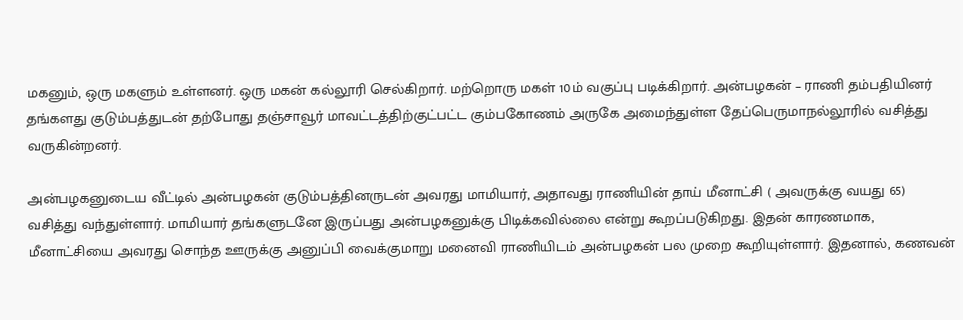மகனும், ஒரு மகளும் உள்ளனர். ஒரு மகன் கல்லூரி செல்கிறார். மற்றொரு மகள் 10ம் வகுப்பு படிக்கிறார். அன்பழகன் – ராணி தம்பதியினர் தங்களது குடும்பத்துடன் தற்போது தஞ்சாவூர் மாவட்டத்திற்குட்பட்ட கும்பகோணம் அருகே அமைந்துள்ள தேப்பெருமாநல்லூரில் வசித்து வருகின்றனர்.

அன்பழகனுடைய வீட்டில் அன்பழகன் குடும்பத்தினருடன் அவரது மாமியார், அதாவது ராணியின் தாய் மீனாட்சி ( அவருக்கு வயது 65) வசித்து வந்துள்ளார். மாமியார் தங்களுடனே இருப்பது அன்பழகனுக்கு பிடிக்கவில்லை என்று கூறப்படுகிறது. இதன் காரணமாக, மீனாட்சியை அவரது சொந்த ஊருக்கு அனுப்பி வைக்குமாறு மனைவி ராணியிடம் அன்பழகன் பல முறை கூறியுள்ளார். இதனால், கணவன்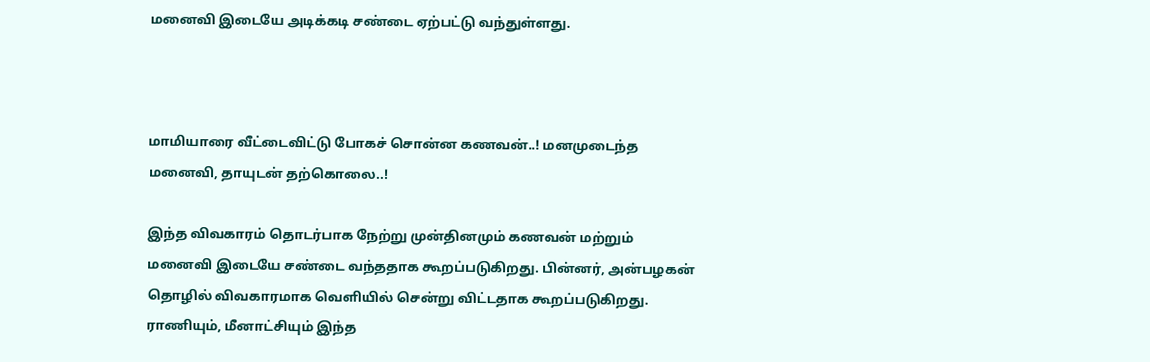மனைவி இடையே அடிக்கடி சண்டை ஏற்பட்டு வந்துள்ளது.



மாமியாரை வீட்டைவிட்டு போகச் சொன்ன கணவன்..! மனமுடைந்த மனைவி, தாயுடன் தற்கொலை..!

இந்த விவகாரம் தொடர்பாக நேற்று முன்தினமும் கணவன் மற்றும் மனைவி இடையே சண்டை வந்ததாக கூறப்படுகிறது. பின்னர், அன்பழகன் தொழில் விவகாரமாக வெளியில் சென்று விட்டதாக கூறப்படுகிறது. ராணியும், மீனாட்சியும் இந்த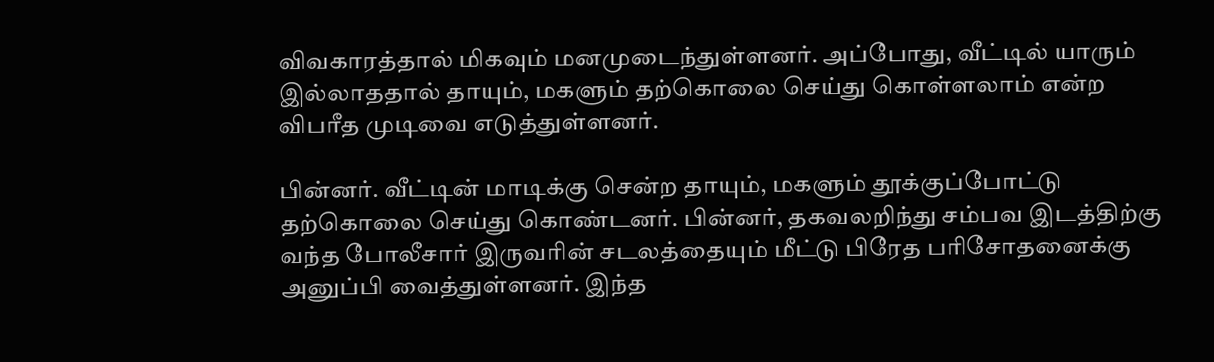விவகாரத்தால் மிகவும் மனமுடைந்துள்ளனர். அப்போது, வீட்டில் யாரும் இல்லாததால் தாயும், மகளும் தற்கொலை செய்து கொள்ளலாம் என்ற விபரீத முடிவை எடுத்துள்ளனர்.

பின்னர். வீட்டின் மாடிக்கு சென்ற தாயும், மகளும் தூக்குப்போட்டு தற்கொலை செய்து கொண்டனர். பின்னர், தகவலறிந்து சம்பவ இடத்திற்கு வந்த போலீசார் இருவரின் சடலத்தையும் மீட்டு பிரேத பரிசோதனைக்கு அனுப்பி வைத்துள்ளனர். இந்த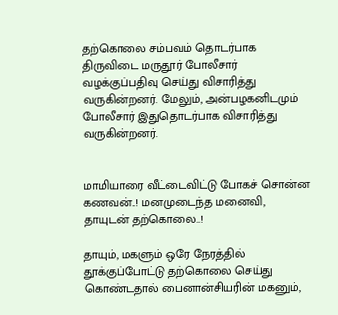தற்கொலை சம்பவம் தொடர்பாக திருவிடை மருதூர் போலீசார் வழக்குப்பதிவு செய்து விசாரித்து வருகின்றனர். மேலும், அன்பழகனிடமும் போலீசார் இதுதொடர்பாக விசாரித்து வருகின்றனர்.


மாமியாரை வீட்டைவிட்டு போகச் சொன்ன கணவன்..! மனமுடைந்த மனைவி, தாயுடன் தற்கொலை..!

தாயும், மகளும் ஒரே நேரத்தில் தூக்குப்போட்டு தற்கொலை செய்து கொண்டதால் பைனான்சியரின் மகனும்,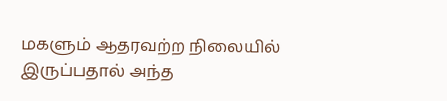மகளும் ஆதரவற்ற நிலையில் இருப்பதால் அந்த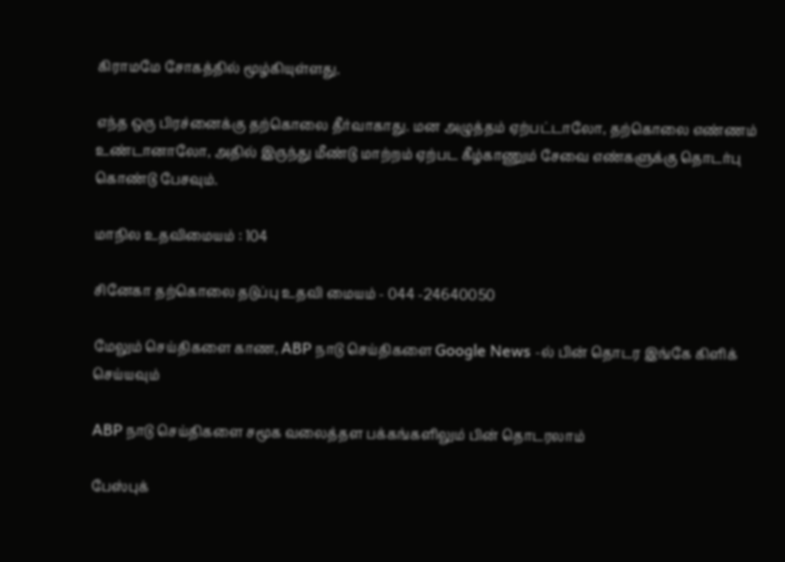கிராமமே சோகத்தில் மூழ்கியுள்ளது.

எந்த ஒரு பிரச்னைக்கு தற்கொலை தீர்வாகாது. மன அழுத்தம் ஏற்பட்டாலோ, தற்கொலை எண்ணம் உண்டானாலோ, அதில் இருந்து மீண்டு மாற்றம் ஏற்பட கீழ்காணும் சேவை எண்களுக்கு தொடர்பு கொண்டு பேசவும்.

மாநில உதவிமையம் : 104

சினேகா தற்கொலை தடுப்பு உதவி மையம் - 044 -24640050

மேலும் செய்திகளை காண, ABP நாடு செய்திகளை Google News -ல் பின் தொடர இங்கே கிளிக் செய்யவும்

ABP நாடு செய்திகளை சமூக வலைத்தள பக்கங்களிலும் பின் தொடரலாம்

பேஸ்புக்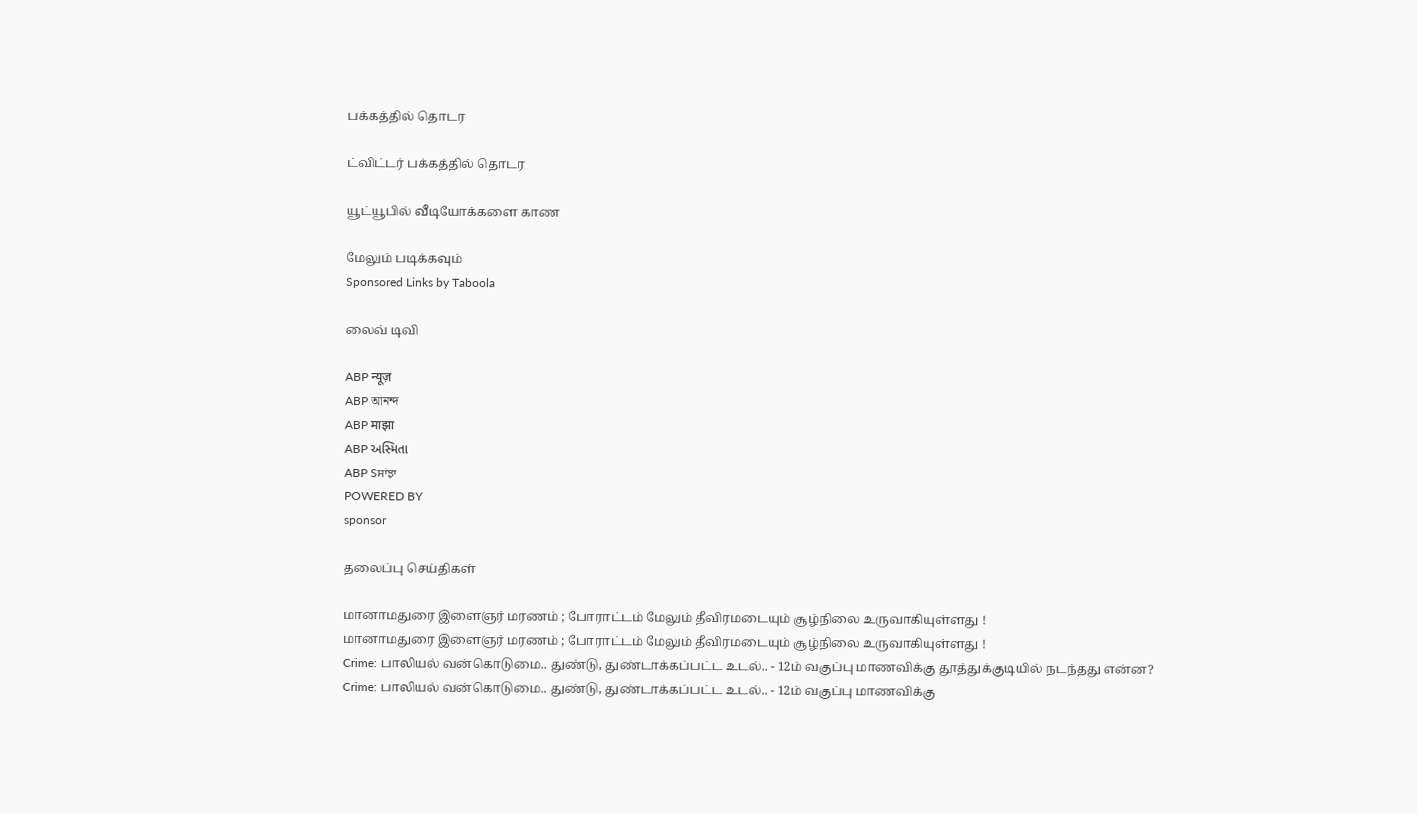பக்கத்தில் தொடர

ட்விட்டர் பக்கத்தில் தொடர

யூட்யூபில் வீடியோக்களை காண

மேலும் படிக்கவும்
Sponsored Links by Taboola

லைவ் டிவி

ABP न्यूज़
ABP আনন্দ
ABP माझा
ABP અસ્મિતા
ABP Sਸਾਂਝਾ
POWERED BY
sponsor

தலைப்பு செய்திகள்

மானாமதுரை இளைஞர் மரணம் ; போராட்டம் மேலும் தீவிரமடையும் சூழ்நிலை உருவாகியுள்ளது !
மானாமதுரை இளைஞர் மரணம் ; போராட்டம் மேலும் தீவிரமடையும் சூழ்நிலை உருவாகியுள்ளது !
Crime: பாலியல் வன்கொடுமை.. துண்டு, துண்டாக்கப்பட்ட உடல்.. - 12ம் வகுப்பு மாணவிக்கு தூத்துக்குடியில் நடந்தது என்ன?
Crime: பாலியல் வன்கொடுமை.. துண்டு, துண்டாக்கப்பட்ட உடல்.. - 12ம் வகுப்பு மாணவிக்கு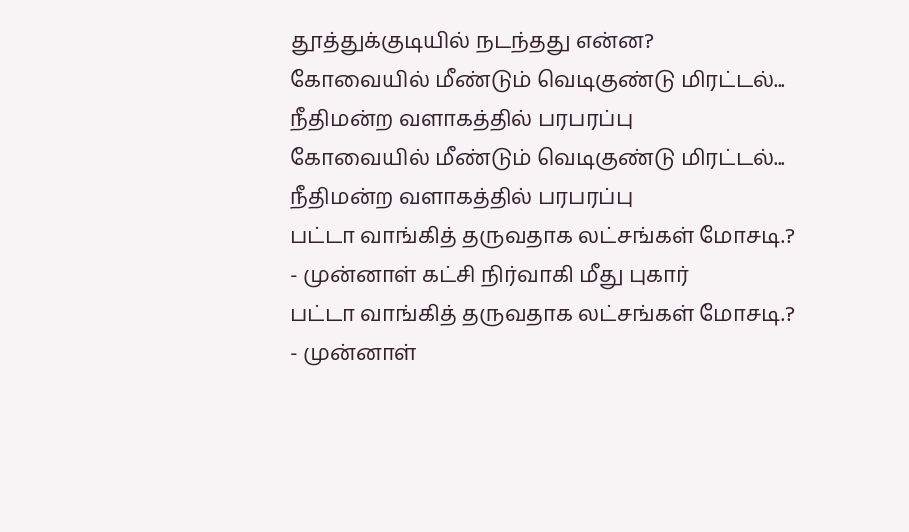தூத்துக்குடியில் நடந்தது என்ன?
கோவையில் மீண்டும் வெடிகுண்டு மிரட்டல்... நீதிமன்ற வளாகத்தில் பரபரப்பு
கோவையில் மீண்டும் வெடிகுண்டு மிரட்டல்... நீதிமன்ற வளாகத்தில் பரபரப்பு
பட்டா வாங்கித் தருவதாக லட்சங்கள் மோசடி.? - முன்னாள் கட்சி நிர்வாகி மீது புகார்
பட்டா வாங்கித் தருவதாக லட்சங்கள் மோசடி.? - முன்னாள்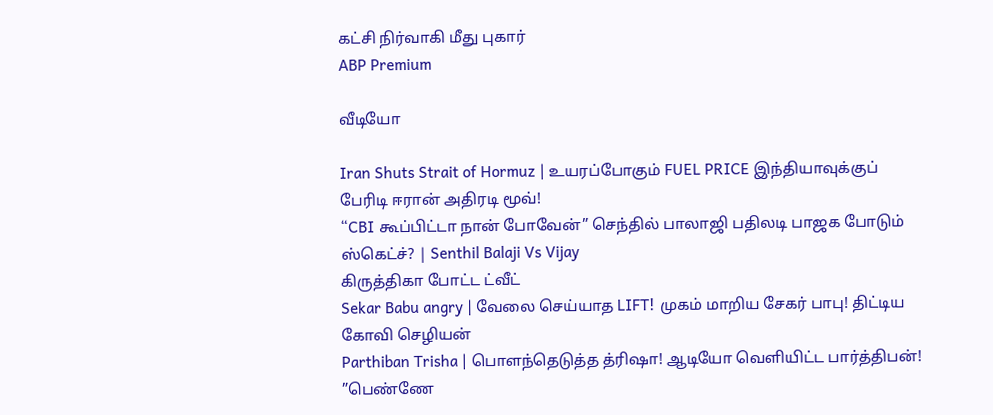கட்சி நிர்வாகி மீது புகார்
ABP Premium

வீடியோ

Iran Shuts Strait of Hormuz | உயரப்போகும் FUEL PRICE இந்தியாவுக்குப் பேரிடி ஈரான் அதிரடி மூவ்!
“CBI கூப்பிட்டா நான் போவேன்” செந்தில் பாலாஜி பதிலடி பாஜக போடும் ஸ்கெட்ச்? | Senthil Balaji Vs Vijay
கிருத்திகா போட்ட ட்வீட்
Sekar Babu angry | வேலை செய்யாத LIFT! முகம் மாறிய சேகர் பாபு! திட்டிய கோவி செழியன்
Parthiban Trisha | பொளந்தெடுத்த த்ரிஷா! ஆடியோ வெளியிட்ட பார்த்திபன்! ”பெண்ணே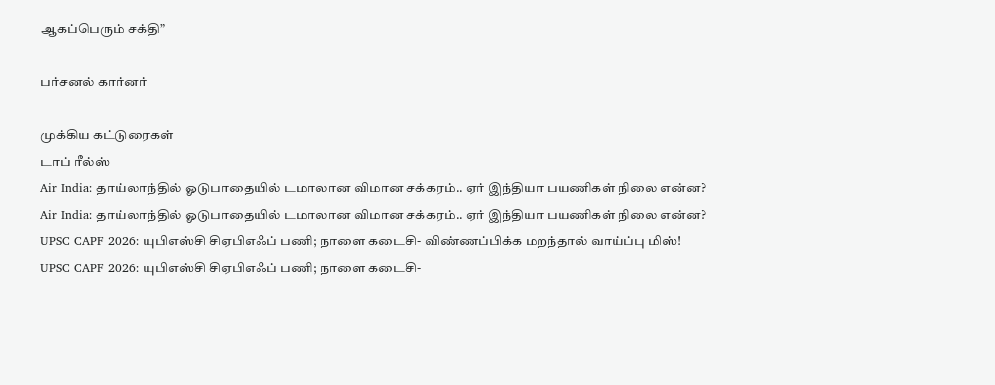ஆகப்பெரும் சக்தி”

பர்சனல் கார்னர்

முக்கிய கட்டுரைகள்
டாப் ரீல்ஸ்
Air India: தாய்லாந்தில் ஓடுபாதையில் டமாலான விமான சக்கரம்.. ஏர் இந்தியா பயணிகள் நிலை என்ன?
Air India: தாய்லாந்தில் ஓடுபாதையில் டமாலான விமான சக்கரம்.. ஏர் இந்தியா பயணிகள் நிலை என்ன?
UPSC CAPF 2026: யுபிஎஸ்சி சிஏபிஎஃப் பணி; நாளை கடைசி- விண்ணப்பிக்க மறந்தால் வாய்ப்பு மிஸ்!
UPSC CAPF 2026: யுபிஎஸ்சி சிஏபிஎஃப் பணி; நாளை கடைசி-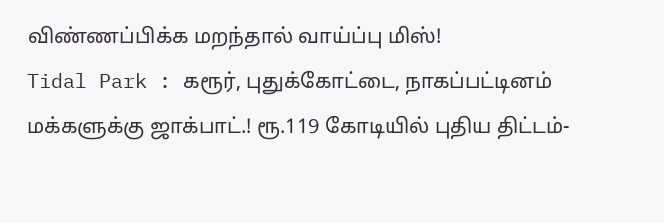விண்ணப்பிக்க மறந்தால் வாய்ப்பு மிஸ்!
Tidal Park : கரூர், புதுக்கோட்டை, நாகப்பட்டினம் மக்களுக்கு ஜாக்பாட்.! ரூ.119 கோடியில் புதிய திட்டம்-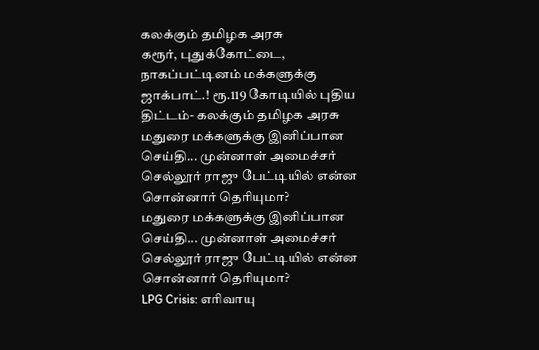கலக்கும் தமிழக அரசு
கரூர், புதுக்கோட்டை, நாகப்பட்டினம் மக்களுக்கு ஜாக்பாட்.! ரூ.119 கோடியில் புதிய திட்டம்- கலக்கும் தமிழக அரசு
மதுரை மக்களுக்கு இனிப்பான செய்தி... முன்னாள் அமைச்சர் செல்லூர் ராஜு பேட்டியில் என்ன சொன்னார் தெரியுமா?
மதுரை மக்களுக்கு இனிப்பான செய்தி... முன்னாள் அமைச்சர் செல்லூர் ராஜு பேட்டியில் என்ன சொன்னார் தெரியுமா?
LPG Crisis: எரிவாயு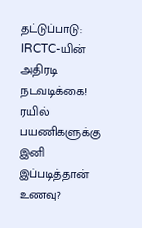தட்டுப்பாடு: IRCTC-யின் அதிரடி நடவடிக்கை! ரயில் பயணிகளுக்கு இனி இப்படித்தான் உணவு?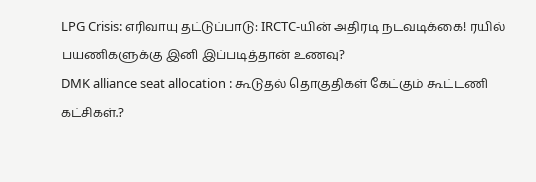LPG Crisis: எரிவாயு தட்டுப்பாடு: IRCTC-யின் அதிரடி நடவடிக்கை! ரயில் பயணிகளுக்கு இனி இப்படித்தான் உணவு?
DMK alliance seat allocation : கூடுதல் தொகுதிகள் கேட்கும் கூட்டணி கட்சிகள்.?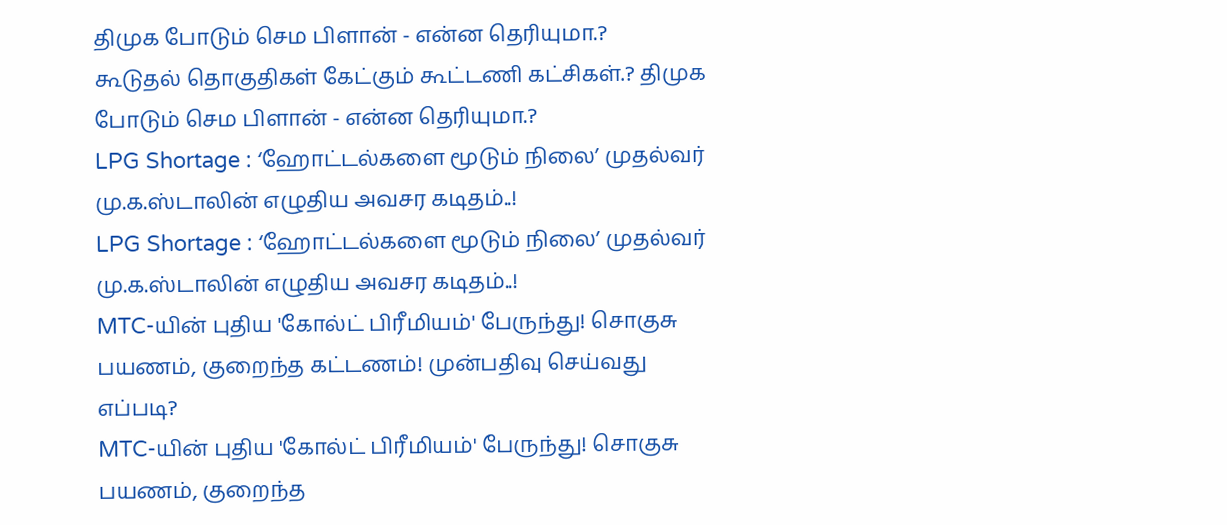திமுக போடும் செம பிளான் - என்ன தெரியுமா.?
கூடுதல் தொகுதிகள் கேட்கும் கூட்டணி கட்சிகள்.? திமுக போடும் செம பிளான் - என்ன தெரியுமா.?
LPG Shortage : ‘ஹோட்டல்களை மூடும் நிலை’ முதல்வர் மு.க.ஸ்டாலின் எழுதிய அவசர கடிதம்..!
LPG Shortage : ‘ஹோட்டல்களை மூடும் நிலை’ முதல்வர் மு.க.ஸ்டாலின் எழுதிய அவசர கடிதம்..!
MTC-யின் புதிய 'கோல்ட் பிரீமியம்' பேருந்து! சொகுசு பயணம், குறைந்த கட்டணம்! முன்பதிவு செய்வது எப்படி?
MTC-யின் புதிய 'கோல்ட் பிரீமியம்' பேருந்து! சொகுசு பயணம், குறைந்த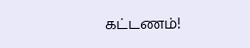கட்டணம்!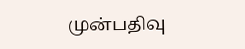முன்பதிவு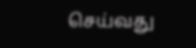செய்வது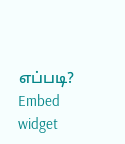எப்படி?
Embed widget